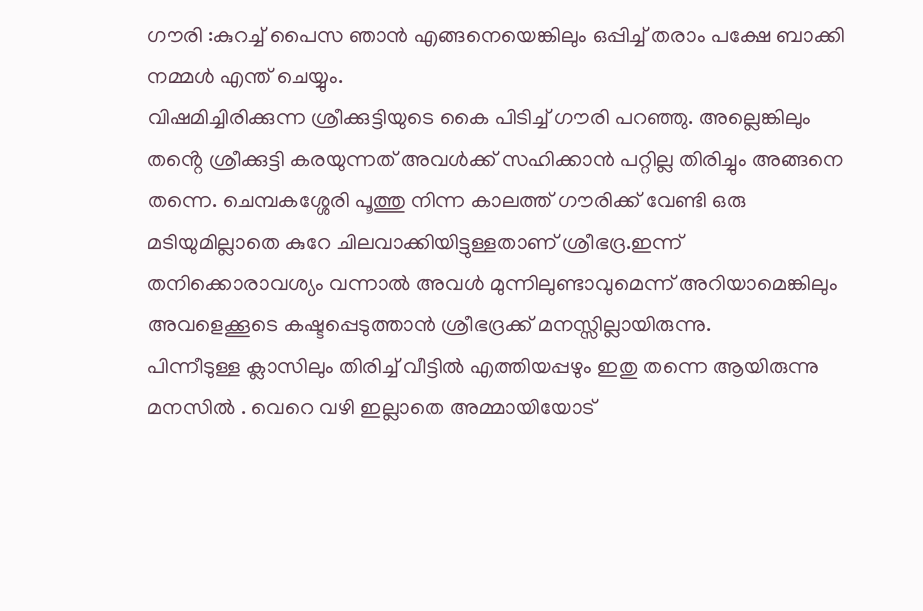ഗൗരി :കുറച്ച് പൈസ ഞാൻ എങ്ങനെയെങ്കിലും ഒപ്പിച്ച് തരാം പക്ഷേ ബാക്കി നമ്മൾ എന്ത് ചെയ്യും.
വിഷമിച്ചിരിക്കുന്ന ശ്രീക്കുട്ടിയുടെ കൈ പിടിച്ച് ഗൗരി പറഞ്ഞു. അല്ലെങ്കിലും തൻ്റെ ശ്രീക്കുട്ടി കരയുന്നത് അവൾക്ക് സഹിക്കാൻ പറ്റില്ല തിരിച്ചും അങ്ങനെ തന്നെ. ചെമ്പകശ്ശേരി പൂത്തു നിന്ന കാലത്ത് ഗൗരിക്ക് വേണ്ടി ഒരു മടിയുമില്ലാതെ കുറേ ചിലവാക്കിയിട്ടുള്ളതാണ് ശ്രീഭദ്ര.ഇന്ന് തനിക്കൊരാവശ്യം വന്നാൽ അവൾ മുന്നിലുണ്ടാവുമെന്ന് അറിയാമെങ്കിലും അവളെക്കൂടെ കഷ്ടപ്പെടുത്താൻ ശ്രീഭദ്രക്ക് മനസ്സില്ലായിരുന്നു.
പിന്നീടുള്ള ക്ലാസിലും തിരിച്ച് വീട്ടിൽ എത്തിയപ്പഴും ഇതു തന്നെ ആയിരുന്നു മനസിൽ . വെറെ വഴി ഇല്ലാതെ അമ്മായിയോട്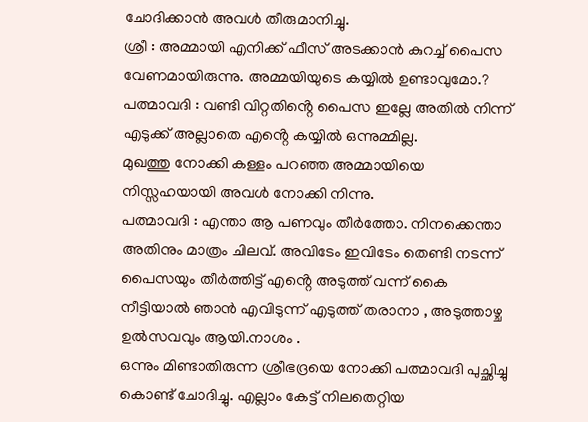ചോദിക്കാൻ അവൾ തീരുമാനിച്ചു.
ശ്രീ : അമ്മായി എനിക്ക് ഫീസ് അടക്കാൻ കുറച്ച് പൈസ വേണമായിരുന്നു. അമ്മയിയുടെ കയ്യിൽ ഉണ്ടാവുമോ.?
പത്മാവദി : വണ്ടി വിറ്റതിൻ്റെ പൈസ ഇല്ലേ അതിൽ നിന്ന് എടുക്ക് അല്ലാതെ എൻ്റെ കയ്യിൽ ഒന്നുമ്മില്ല.
മുഖത്തു നോക്കി കള്ളം പറഞ്ഞ അമ്മായിയെ നിസ്സഹയായി അവൾ നോക്കി നിന്നു.
പത്മാവദി : എന്താ ആ പണവും തീർത്തോ. നിനക്കെന്താ അതിനും മാത്രം ചിലവ്. അവിടേം ഇവിടേം തെണ്ടി നടന്ന് പൈസയും തീർത്തിട്ട് എൻ്റെ അടുത്ത് വന്ന് കൈ നീട്ടിയാൽ ഞാൻ എവിടുന്ന് എടുത്ത് തരാനാ , അടുത്താഴ്ച ഉൽസവവും ആയി.നാശം .
ഒന്നും മിണ്ടാതിരുന്ന ശ്രീഭദ്രയെ നോക്കി പത്മാവദി പുച്ഛിച്ചു കൊണ്ട് ചോദിച്ചു. എല്ലാം കേട്ട് നിലതെറ്റിയ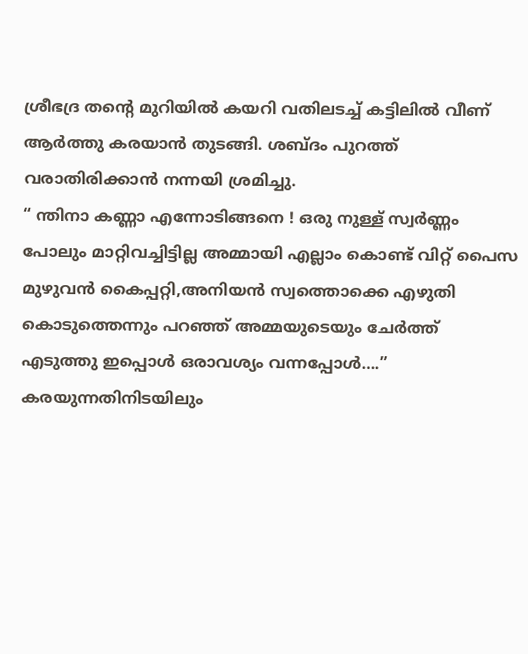ശ്രീഭദ്ര തൻ്റെ മുറിയിൽ കയറി വതിലടച്ച് കട്ടിലിൽ വീണ് ആർത്തു കരയാൻ തുടങ്ങി. ശബ്ദം പുറത്ത് വരാതിരിക്കാൻ നന്നയി ശ്രമിച്ചു.
“ ന്തിനാ കണ്ണാ എന്നോടിങ്ങനെ ! ഒരു നുള്ള് സ്വർണ്ണം
പോലും മാറ്റിവച്ചിട്ടില്ല അമ്മായി എല്ലാം കൊണ്ട് വിറ്റ് പൈസ മുഴുവൻ കൈപ്പറ്റി,അനിയൻ സ്വത്തൊക്കെ എഴുതി കൊടുത്തെന്നും പറഞ്ഞ് അമ്മയുടെയും ചേർത്ത് എടുത്തു ഇപ്പൊൾ ഒരാവശ്യം വന്നപ്പോൾ….”
കരയുന്നതിനിടയിലും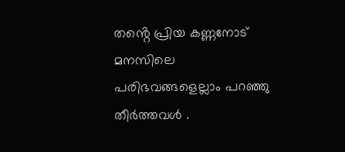തൻ്റെ പ്രിയ കണ്ണനോട് മനസിലെ പരിഭവങ്ങളെല്ലാം പറഞ്ഞു തീർത്തവൾ .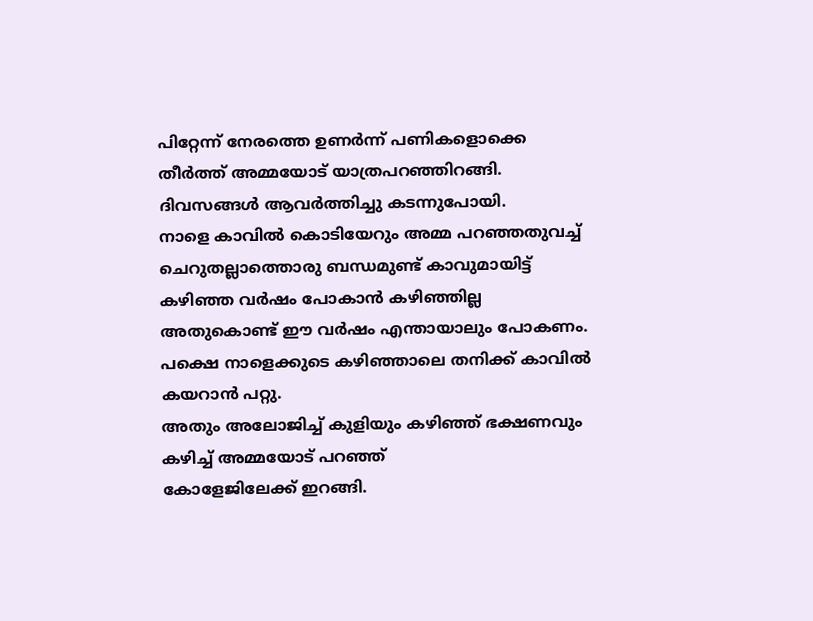പിറ്റേന്ന് നേരത്തെ ഉണർന്ന് പണികളൊക്കെ തീർത്ത് അമ്മയോട് യാത്രപറഞ്ഞിറങ്ങി.
ദിവസങ്ങൾ ആവർത്തിച്ചു കടന്നുപോയി.
നാളെ കാവിൽ കൊടിയേറും അമ്മ പറഞ്ഞതുവച്ച് ചെറുതല്ലാത്തൊരു ബന്ധമുണ്ട് കാവുമായിട്ട് കഴിഞ്ഞ വർഷം പോകാൻ കഴിഞ്ഞില്ല അതുകൊണ്ട് ഈ വർഷം എന്തായാലും പോകണം. പക്ഷെ നാളെക്കുടെ കഴിഞ്ഞാലെ തനിക്ക് കാവിൽ കയറാൻ പറ്റു.
അതും അലോജിച്ച് കുളിയും കഴിഞ്ഞ് ഭക്ഷണവും കഴിച്ച് അമ്മയോട് പറഞ്ഞ്
കോളേജിലേക്ക് ഇറങ്ങി.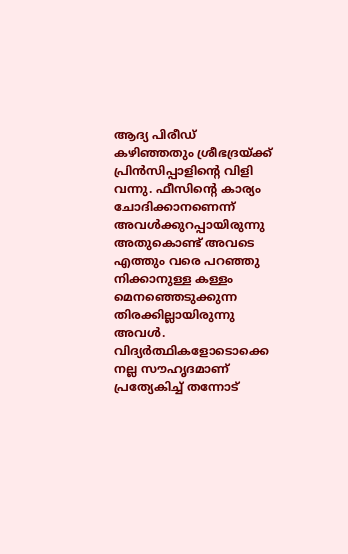ആദ്യ പിരീഡ് കഴിഞ്ഞതും ശ്രീഭദ്രയ്ക്ക് പ്രിൻസിപ്പാളിൻ്റെ വിളി വന്നു. ഫീസിൻ്റെ കാര്യം ചോദിക്കാനണെന്ന് അവൾക്കുറപ്പായിരുന്നു അതുകൊണ്ട് അവടെ എത്തും വരെ പറഞ്ഞു നിക്കാനുള്ള കള്ളം മെനഞ്ഞെടുക്കുന്ന തിരക്കില്ലായിരുന്നു അവൾ.
വിദ്യർത്ഥികളോടൊക്കെ നല്ല സൗഹൃദമാണ് പ്രത്യേകിച്ച് തന്നോട്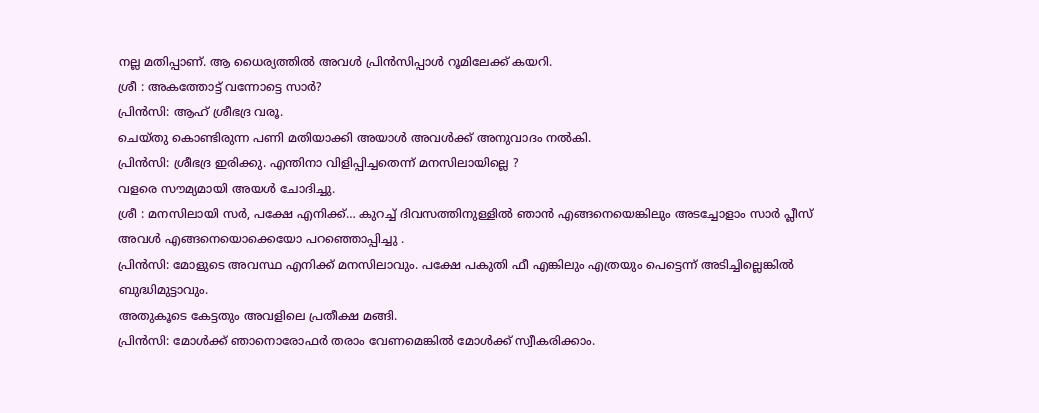നല്ല മതിപ്പാണ്. ആ ധൈര്യത്തിൽ അവൾ പ്രിൻസിപ്പാൾ റൂമിലേക്ക് കയറി.
ശ്രീ : അകത്തോട്ട് വന്നോട്ടെ സാർ?
പ്രിൻസി: ആഹ് ശ്രീഭദ്ര വരൂ.
ചെയ്തു കൊണ്ടിരുന്ന പണി മതിയാക്കി അയാൾ അവൾക്ക് അനുവാദം നൽകി.
പ്രിൻസി: ശ്രീഭദ്ര ഇരിക്കു. എന്തിനാ വിളിപ്പിച്ചതെന്ന് മനസിലായില്ലെ ?
വളരെ സൗമ്യമായി അയൾ ചോദിച്ചു.
ശ്രീ : മനസിലായി സർ, പക്ഷേ എനിക്ക്… കുറച്ച് ദിവസത്തിനുള്ളിൽ ഞാൻ എങ്ങനെയെങ്കിലും അടച്ചോളാം സാർ പ്ലീസ്
അവൾ എങ്ങനെയൊക്കെയോ പറഞ്ഞൊപ്പിച്ചു .
പ്രിൻസി: മോളുടെ അവസ്ഥ എനിക്ക് മനസിലാവും. പക്ഷേ പകുതി ഫീ എങ്കിലും എത്രയും പെട്ടെന്ന് അടിച്ചില്ലെങ്കിൽ ബുദ്ധിമുട്ടാവും.
അതുകൂടെ കേട്ടതും അവളിലെ പ്രതീക്ഷ മങ്ങി.
പ്രിൻസി: മോൾക്ക് ഞാനൊരോഫർ തരാം വേണമെങ്കിൽ മോൾക്ക് സ്വീകരിക്കാം.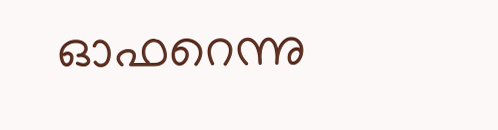ഓഫറെന്നു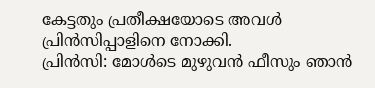കേട്ടതും പ്രതീക്ഷയോടെ അവൾ പ്രിൻസിപ്പാളിനെ നോക്കി.
പ്രിൻസി: മോൾടെ മുഴുവൻ ഫീസും ഞാൻ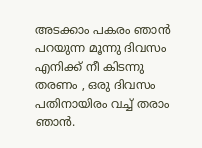അടക്കാം പകരം ഞാൻ പറയുന്ന മൂന്നു ദിവസം എനിക്ക് നീ കിടന്നു തരണം , ഒരു ദിവസം പതിനായിരം വച്ച് തരാം ഞാൻ.